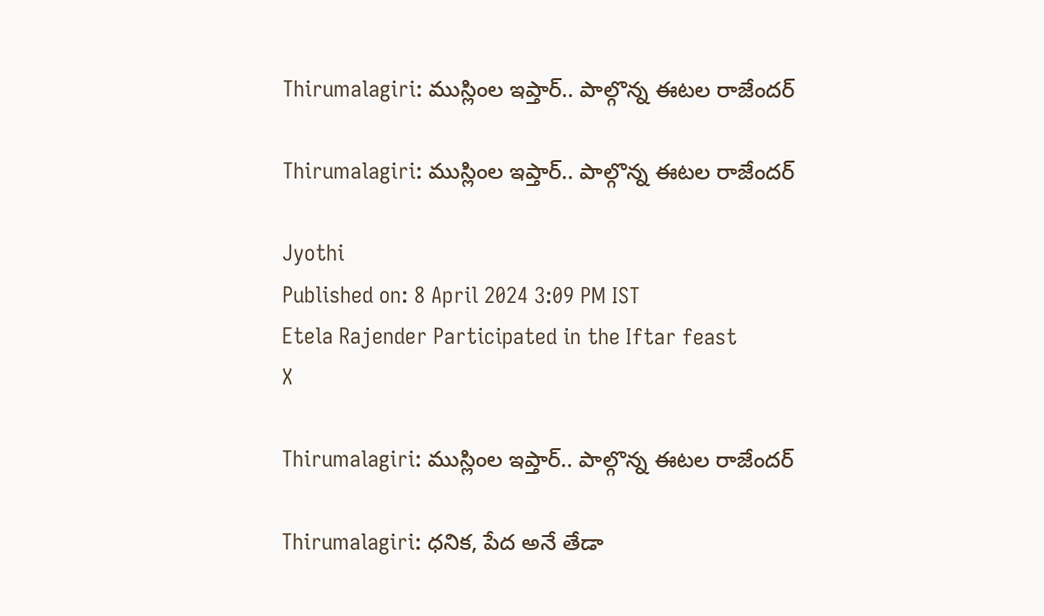Thirumalagiri: ముస్లింల ఇప్తార్.. పాల్గొన్న ఈటల రాజేందర్

Thirumalagiri: ముస్లింల ఇప్తార్.. పాల్గొన్న ఈటల రాజేందర్

Jyothi
Published on: 8 April 2024 3:09 PM IST
Etela Rajender Participated in the Iftar feast
X

Thirumalagiri: ముస్లింల ఇప్తార్.. పాల్గొన్న ఈటల రాజేందర్

Thirumalagiri: ధనిక, పేద అనే తేడా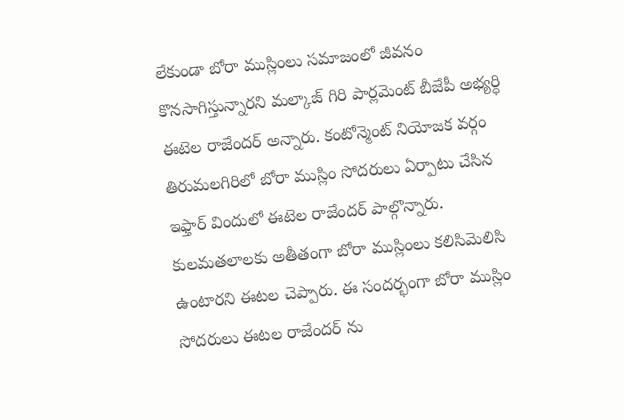లేకుండా బోరా ముస్లింలు సమాజంలో జీవనం కొనసాగిస్తున్నారని మల్కాజ్ గిరి పార్లమెంట్ బీజేపీ అభ్యర్ధి ఈటెల రాజేందర్ అన్నారు. కంటోన్మెంట్ నియోజక వర్గం తిరుమలగిరిలో బోరా ముస్లిం సోదరులు ఏర్పాటు చేసిన ఇఫ్తార్ విందులో ఈటెల రాజేందర్ పాల్గొన్నారు. కులమతలాలకు అతీతంగా బోరా ముస్లింలు కలిసిమెలిసి ఉంటారని ఈటల చెప్పారు. ఈ సందర్భంగా బోరా ముస్లిం సోదరులు ఈటల రాజేందర్ ను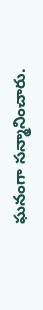ఘనంగా సన్మానించారు.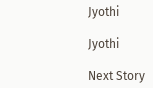Jyothi

Jyothi

Next Story